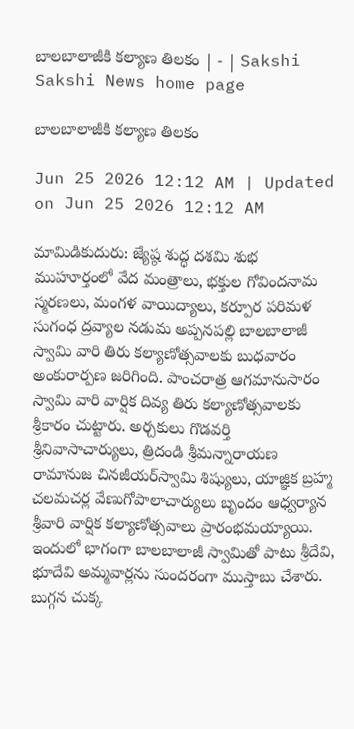బాలబాలాజీకి కల్యాణ తిలకం | - | Sakshi
Sakshi News home page

బాలబాలాజీకి కల్యాణ తిలకం

Jun 25 2026 12:12 AM | Updated on Jun 25 2026 12:12 AM

మామిడికుదురు: జ్యేష్ఠ శుద్ధ దశమి శుభ ముహూర్తంలో వేద మంత్రాలు, భక్తుల గోవిందనామ స్మరణలు, మంగళ వాయిద్యాలు, కర్పూర పరిమళ సుగంధ ద్రవ్యాల నడుమ అప్పనపల్లి బాలబాలాజీ స్వామి వారి తిరు కల్యాణోత్సవాలకు బుధవారం అంకురార్పణ జరిగింది. పాంచరాత్ర ఆగమానుసారం స్వామి వారి వార్షిక దివ్య తిరు కల్యాణోత్సవాలకు శ్రీకారం చుట్టారు. అర్చకులు గొడవర్తి శ్రీనివాసాచార్యులు, త్రిదండి శ్రీమన్నారాయణ రామానుజ చినజీయర్‌స్వామి శిష్యులు, యాజ్ఞిక బ్రహ్మ చలమచర్ల వేణుగోపాలాచార్యులు బృందం ఆధ్వర్యాన శ్రీవారి వార్షిక కల్యాణోత్సవాలు ప్రారంభమయ్యాయి. ఇందులో భాగంగా బాలబాలాజీ స్వామితో పాటు శ్రీదేవి, భూదేవి అమ్మవార్లను సుందరంగా ముస్తాబు చేశారు. బుగ్గన చుక్క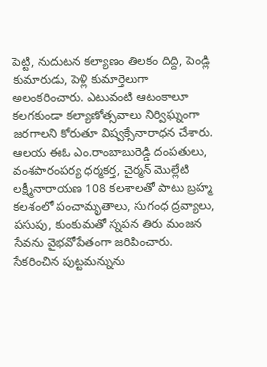పెట్టి, నుదుటన కల్యాణం తిలకం దిద్ది, పెండ్లి కుమారుడు, పెళ్లి కుమార్తెలుగా అలంకరించారు. ఎటువంటి ఆటంకాలూ కలగకుండా కల్యాణోత్సవాలు నిర్విఘ్నంగా జరగాలని కోరుతూ విష్వక్సేనారాధన చేశారు. ఆలయ ఈఓ ఎం.రాంబాబురెడ్డి దంపతులు, వంశపారంపర్య ధర్మకర్త, చైర్మన్‌ మొల్లేటి లక్ష్మీనారాయణ 108 కలశాలతో పాటు బ్రహ్మ కలశంలో పంచామృతాలు, సుగంధ ద్రవ్యాలు, పసుపు, కుంకుమతో స్నపన తిరు మంజన సేవను వైభవోపేతంగా జరిపించారు. సేకరించిన పుట్టమన్నును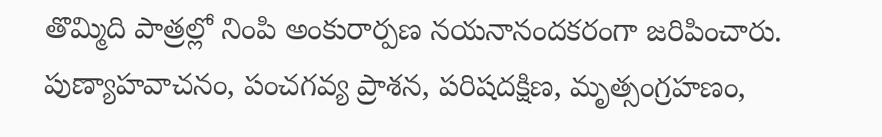తొమ్మిది పాత్రల్లో నింపి అంకురార్పణ నయనానందకరంగా జరిపించారు. పుణ్యాహవాచనం, పంచగవ్య ప్రాశన, పరిషదక్షిణ, మృత్సంగ్రహణం,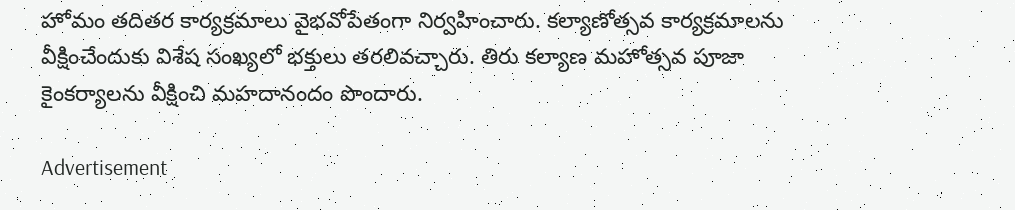హోమం తదితర కార్యక్రమాలు వైభవోపేతంగా నిర్వహించారు. కల్యాణోత్సవ కార్యక్రమాలను వీక్షించేందుకు విశేష సంఖ్యలో భక్తులు తరలివచ్చారు. తిరు కల్యాణ మహోత్సవ పూజా కైంకర్యాలను వీక్షించి మహదానందం పొందారు.

Advertisement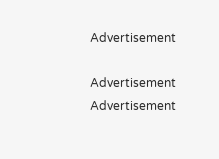Advertisement

Advertisement
Advertisement